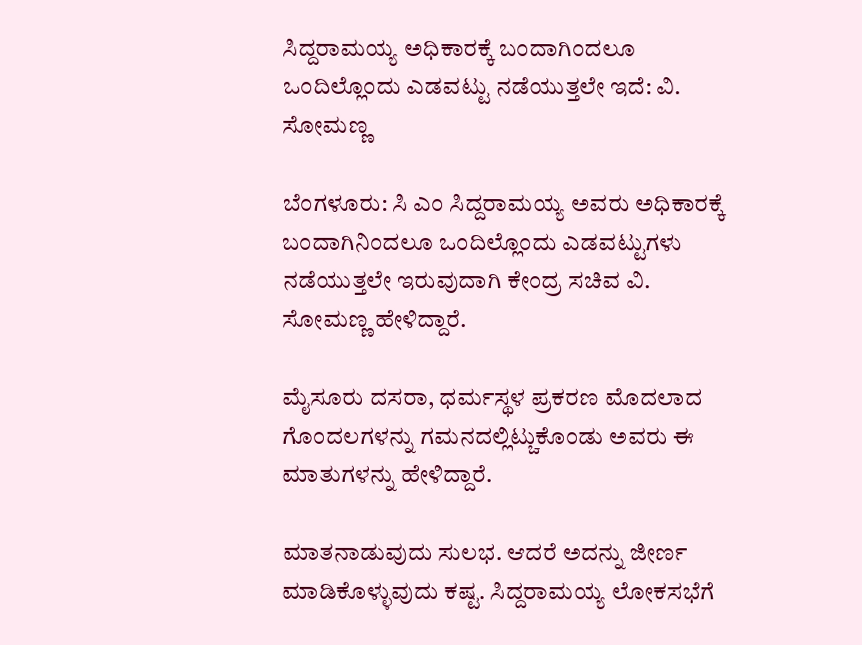ಸಿದ್ದರಾಮಯ್ಯ ಅಧಿಕಾರಕ್ಕೆ ಬಂದಾಗಿಂದಲೂ ಒಂದಿಲ್ಲೊಂದು ಎಡವಟ್ಟು ನಡೆಯುತ್ತಲೇ ಇದೆ: ವಿ. ಸೋಮಣ್ಣ

ಬೆಂಗಳೂರು: ಸಿ ಎಂ ಸಿದ್ದರಾಮಯ್ಯ ಅವರು ಅಧಿಕಾರಕ್ಕೆ ಬಂದಾಗಿನಿಂದಲೂ ಒಂದಿಲ್ಲೊಂದು ಎಡವಟ್ಟುಗಳು ನಡೆಯುತ್ತಲೇ ಇರುವುದಾಗಿ ಕೇಂದ್ರ ಸಚಿವ ವಿ. ಸೋಮಣ್ಣ ಹೇಳಿದ್ದಾರೆ.

ಮೈಸೂರು ದಸರಾ, ಧರ್ಮಸ್ಥಳ ಪ್ರಕರಣ ಮೊದಲಾದ ಗೊಂದಲಗಳನ್ನು ಗಮನದಲ್ಲಿಟ್ಚುಕೊಂಡು ಅವರು ಈ ಮಾತುಗಳನ್ನು ಹೇಳಿದ್ದಾರೆ.

ಮಾತನಾಡುವುದು ಸುಲಭ. ಆದರೆ ಅದನ್ನು ಜೀರ್ಣ ಮಾಡಿಕೊಳ್ಳುವುದು ಕಷ್ಟ. ಸಿದ್ದರಾಮಯ್ಯ ಲೋಕಸಭೆಗೆ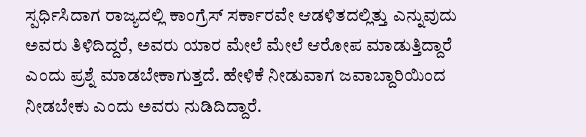ಸ್ಪರ್ಧಿಸಿದಾಗ ರಾಜ್ಯದಲ್ಲಿ ಕಾಂಗ್ರೆಸ್ ಸರ್ಕಾರವೇ ಆಡಳಿತದಲ್ಲಿತ್ತು ಎನ್ನುವುದು ಅವರು ತಿಳಿದಿದ್ದರೆ, ಅವರು ಯಾರ ಮೇಲೆ ಮೇಲೆ ಆರೋಪ ಮಾಡುತ್ತಿದ್ದಾರೆ ಎಂದು ಪ್ರಶ್ನೆ ಮಾಡಬೇಕಾಗುತ್ತದೆ. ಹೇಳಿಕೆ ನೀಡುವಾಗ ಜವಾಬ್ದಾರಿಯಿಂದ ನೀಡಬೇಕು ಎಂದು ಅವರು ನುಡಿದಿದ್ದಾರೆ.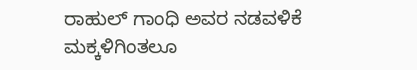ರಾಹುಲ್ ಗಾಂಧಿ ಅವರ ನಡವಳಿಕೆ ಮಕ್ಕಳಿಗಿಂತಲೂ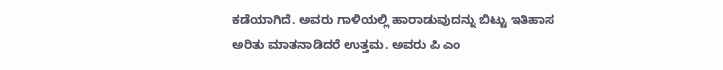ಕಡೆಯಾಗಿದೆ. ಅವರು ಗಾಳಿಯಲ್ಲಿ ಹಾರಾಡುವುದನ್ನು ಬಿಟ್ಟು ಇತಿಹಾಸ ಅರಿತು ಮಾತನಾಡಿದರೆ ಉತ್ತಮ. ಅವರು ಪಿ ಎಂ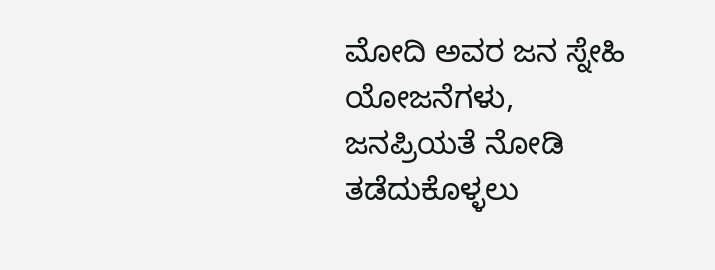ಮೋದಿ ಅವರ ಜನ ಸ್ನೇಹಿ ಯೋಜನೆಗಳು, ಜನಪ್ರಿಯತೆ ನೋಡಿ ತಡೆದುಕೊಳ್ಳಲು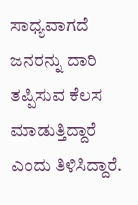ಸಾಧ್ಯವಾಗದೆ ಜನರನ್ನು ದಾರಿ ತಪ್ಪಿಸುವ ಕೆಲಸ ಮಾಡುತ್ತಿದ್ದಾರೆ ಎಂದು ತಿಳಿಸಿದ್ದಾರೆ.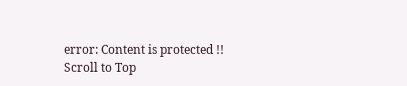error: Content is protected !!
Scroll to Top